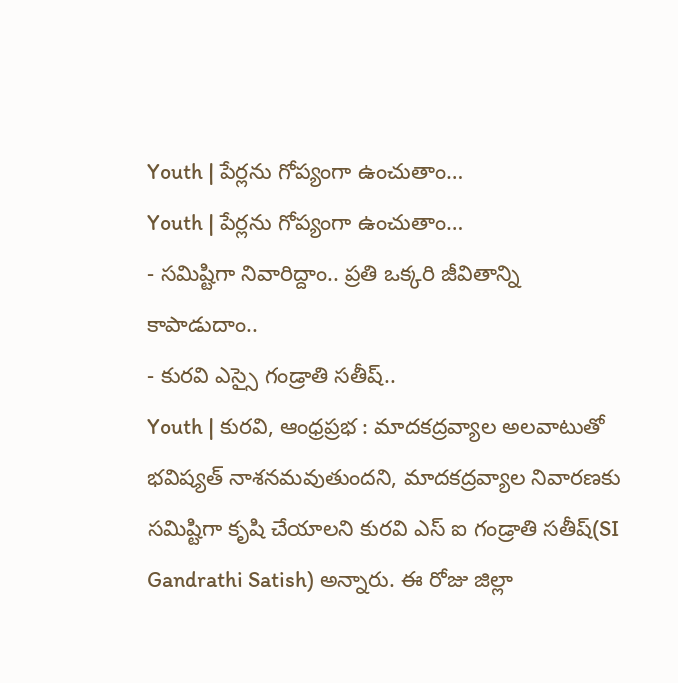Youth | పేర్లను గోప్యంగా ఉంచుతాం…
Youth | పేర్లను గోప్యంగా ఉంచుతాం…
- సమిష్టిగా నివారిద్దాం.. ప్రతి ఒక్కరి జీవితాన్ని కాపాడుదాం..
- కురవి ఎస్సై గండ్రాతి సతీష్..
Youth | కురవి, ఆంధ్రప్రభ : మాదకద్రవ్యాల అలవాటుతో భవిష్యత్ నాశనమవుతుందని, మాదకద్రవ్యాల నివారణకు సమిష్టిగా కృషి చేయాలని కురవి ఎస్ ఐ గండ్రాతి సతీష్(SI Gandrathi Satish) అన్నారు. ఈ రోజు జిల్లా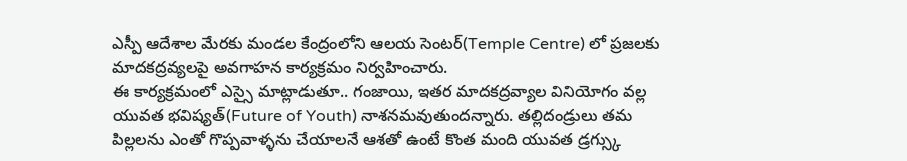ఎస్పీ ఆదేశాల మేరకు మండల కేంద్రంలోని ఆలయ సెంటర్(Temple Centre) లో ప్రజలకు మాదకద్రవ్యలపై అవగాహన కార్యక్రమం నిర్వహించారు.
ఈ కార్యక్రమంలో ఎస్సై మాట్లాడుతూ.. గంజాయి, ఇతర మాదకద్రవ్యాల వినియోగం వల్ల యువత భవిష్యత్(Future of Youth) నాశనమవుతుందన్నారు. తల్లిదండ్రులు తమ పిల్లలను ఎంతో గొప్పవాళ్ళను చేయాలనే ఆశతో ఉంటే కొంత మంది యువత డ్రగ్స్కు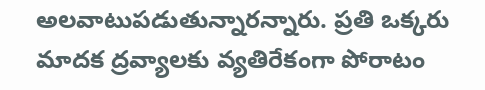అలవాటుపడుతున్నారన్నారు. ప్రతి ఒక్కరు మాదక ద్రవ్యాలకు వ్యతిరేకంగా పోరాటం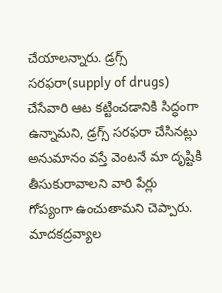చేయాలన్నారు. డ్రగ్స్ సరఫరా(supply of drugs) చేసేవారి ఆట కట్టించడానికి సిద్ధంగా ఉన్నామని, డ్రగ్స్ సరఫరా చేసినట్లు అనుమానం వస్తే వెంటనే మా దృష్టికి తీసుకురావాలని వారి పేర్లు గోప్యంగా ఉంచుతామని చెప్పారు.
మాదకద్రవ్యాల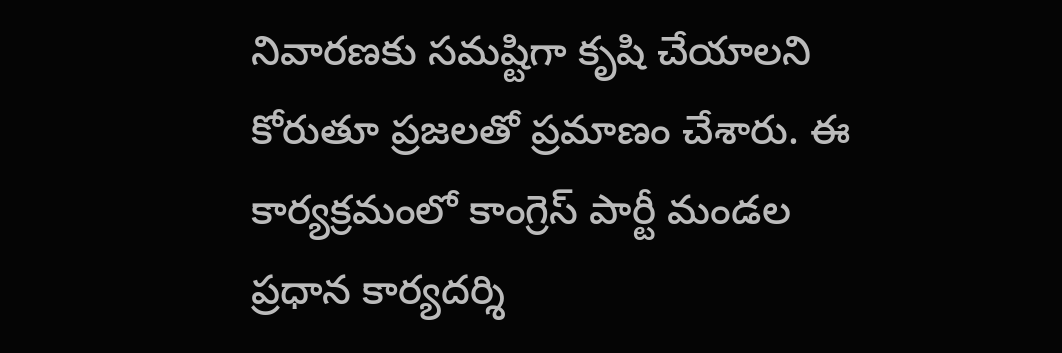నివారణకు సమష్టిగా కృషి చేయాలని కోరుతూ ప్రజలతో ప్రమాణం చేశారు. ఈ కార్యక్రమంలో కాంగ్రెస్ పార్టీ మండల ప్రధాన కార్యదర్శి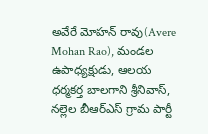అవేరే మోహన్ రావు(Avere Mohan Rao), మండల ఉపాధ్యక్షుడు, ఆలయ ధర్మకర్త బాలగాని శ్రీనివాస్, నల్లెల బీఆర్ఎస్ గ్రామ పార్టీ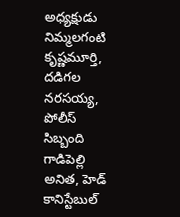అధ్యక్షుడు నిమ్మలగంటి కృష్ణమూర్తి, దడిగల నరసయ్య, పోలీస్ సిబ్బంది గాడిపెల్లి అనిత, హెడ్ కానిస్టేబుల్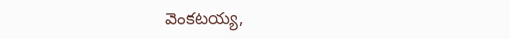వెంకటయ్య,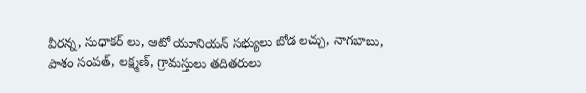వీరన్న, సుధాకర్ లు, ఆటో యూనియన్ సభ్యులు బోడ లచ్చు, నాగబాబు, పాశం సంపత్, లక్ష్మణ్, గ్రామస్తులు తదితరులు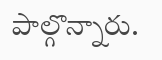పాల్గొన్నారు.